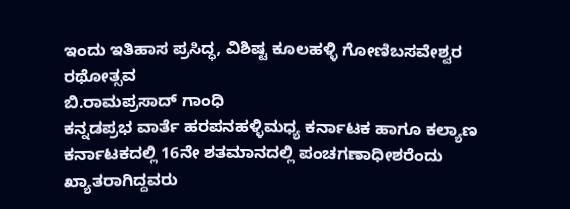ಇಂದು ಇತಿಹಾಸ ಪ್ರಸಿದ್ಧ, ವಿಶಿಷ್ಟ ಕೂಲಹಳ್ಳಿ ಗೋಣಿಬಸವೇಶ್ವರ ರಥೋತ್ಸವ
ಬಿ.ರಾಮಪ್ರಸಾದ್ ಗಾಂಧಿ
ಕನ್ನಡಪ್ರಭ ವಾರ್ತೆ ಹರಪನಹಳ್ಳಿಮಧ್ಯ ಕರ್ನಾಟಕ ಹಾಗೂ ಕಲ್ಯಾಣ ಕರ್ನಾಟಕದಲ್ಲಿ 16ನೇ ಶತಮಾನದಲ್ಲಿ ಪಂಚಗಣಾಧೀಶರೆಂದು ಖ್ಯಾತರಾಗಿದ್ದವರು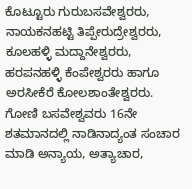ಕೊಟ್ಟೂರು ಗುರುಬಸವೇಶ್ವರರು, ನಾಯಕನಹಟ್ಟಿ ತಿಪ್ಪೇರುದ್ರೇಶ್ವರರು, ಕೂಲಹಳ್ಳಿ ಮದ್ದಾನೇಶ್ವರರು, ಹರಪನಹಳ್ಳಿ ಕೆಂಪೇಶ್ವರರು ಹಾಗೂ ಅರಸೀಕೆರೆ ಕೋಲಶಾಂತೇಶ್ವರರು.
ಗೋಣಿ ಬಸವೇಶ್ವವರು 16ನೇ ಶತಮಾನದಲ್ಲಿ ನಾಡಿನಾದ್ಯಂತ ಸಂಚಾರ ಮಾಡಿ ಅನ್ಯಾಯ, ಅತ್ಯಾಚಾರ,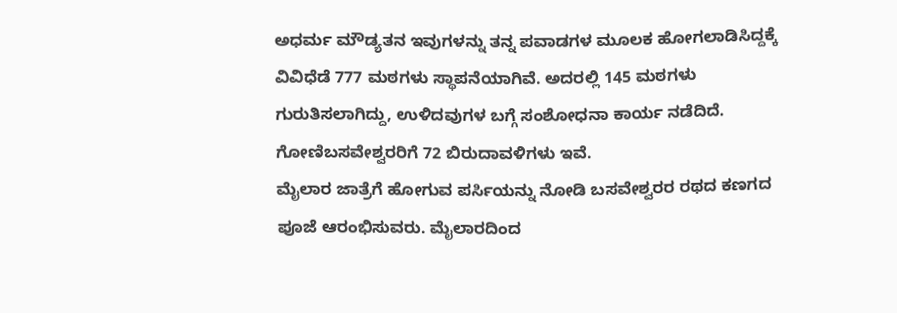ಅಧರ್ಮ ಮೌಡ್ಯತನ ಇವುಗಳನ್ನು ತನ್ನ ಪವಾಡಗಳ ಮೂಲಕ ಹೋಗಲಾಡಿಸಿದ್ದಕ್ಕೆ ವಿವಿಧೆಡೆ 777 ಮಠಗಳು ಸ್ಥಾಪನೆಯಾಗಿವೆ. ಅದರಲ್ಲಿ 145 ಮಠಗಳು ಗುರುತಿಸಲಾಗಿದ್ದು, ಉಳಿದವುಗಳ ಬಗ್ಗೆ ಸಂಶೋಧನಾ ಕಾರ್ಯ ನಡೆದಿದೆ. ಗೋಣಿಬಸವೇಶ್ವರರಿಗೆ 72 ಬಿರುದಾವಳಿಗಳು ಇವೆ.
ಮೈಲಾರ ಜಾತ್ರೆಗೆ ಹೋಗುವ ಪರ್ಸಿಯನ್ನು ನೋಡಿ ಬಸವೇಶ್ವರರ ರಥದ ಕಣಗದ ಪೂಜೆ ಆರಂಭಿಸುವರು. ಮೈಲಾರದಿಂದ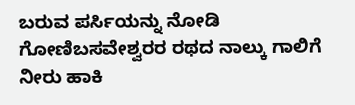ಬರುವ ಪರ್ಸಿಯನ್ನು ನೋಡಿ ಗೋಣಿಬಸವೇಶ್ವರರ ರಥದ ನಾಲ್ಕು ಗಾಲಿಗೆ ನೀರು ಹಾಕಿ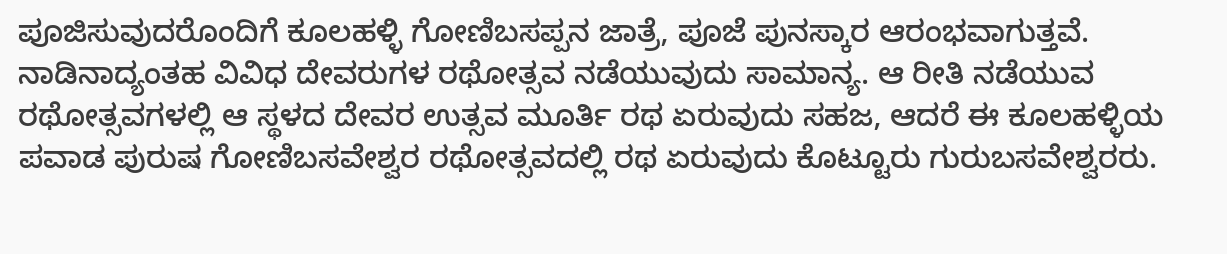ಪೂಜಿಸುವುದರೊಂದಿಗೆ ಕೂಲಹಳ್ಳಿ ಗೋಣಿಬಸಪ್ಪನ ಜಾತ್ರೆ, ಪೂಜೆ ಪುನಸ್ಕಾರ ಆರಂಭವಾಗುತ್ತವೆ.
ನಾಡಿನಾದ್ಯಂತಹ ವಿವಿಧ ದೇವರುಗಳ ರಥೋತ್ಸವ ನಡೆಯುವುದು ಸಾಮಾನ್ಯ. ಆ ರೀತಿ ನಡೆಯುವ ರಥೋತ್ಸವಗಳಲ್ಲಿ ಆ ಸ್ಥಳದ ದೇವರ ಉತ್ಸವ ಮೂರ್ತಿ ರಥ ಏರುವುದು ಸಹಜ, ಆದರೆ ಈ ಕೂಲಹಳ್ಳಿಯ ಪವಾಡ ಪುರುಷ ಗೋಣಿಬಸವೇಶ್ವರ ರಥೋತ್ಸವದಲ್ಲಿ ರಥ ಏರುವುದು ಕೊಟ್ಟೂರು ಗುರುಬಸವೇಶ್ವರರು.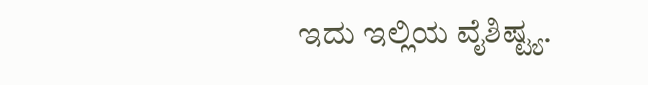ಇದು ಇಲ್ಲಿಯ ವೈಶಿಷ್ಟ್ಯ.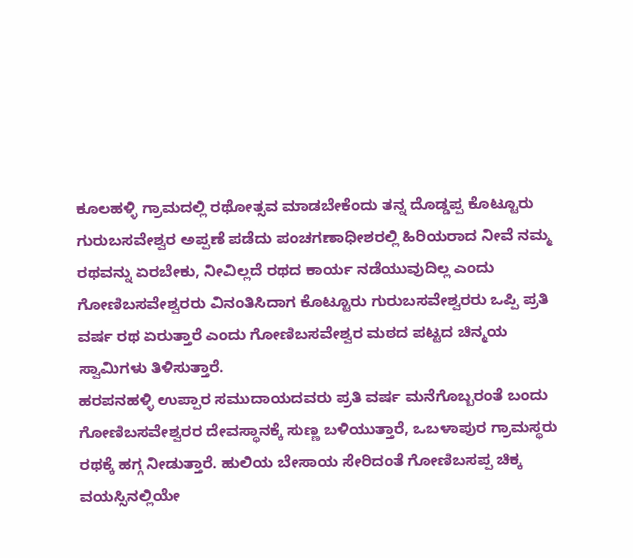ಕೂಲಹಳ್ಳಿ ಗ್ರಾಮದಲ್ಲಿ ರಥೋತ್ಸವ ಮಾಡಬೇಕೆಂದು ತನ್ನ ದೊಡ್ಡಪ್ಪ ಕೊಟ್ಟೂರು ಗುರುಬಸವೇಶ್ವರ ಅಪ್ಪಣೆ ಪಡೆದು ಪಂಚಗಣಾಧೀಶರಲ್ಲಿ ಹಿರಿಯರಾದ ನೀವೆ ನಮ್ಮ ರಥವನ್ನು ಏರಬೇಕು, ನೀವಿಲ್ಲದೆ ರಥದ ಕಾರ್ಯ ನಡೆಯುವುದಿಲ್ಲ ಎಂದು ಗೋಣಿಬಸವೇಶ್ವರರು ವಿನಂತಿಸಿದಾಗ ಕೊಟ್ಟೂರು ಗುರುಬಸವೇಶ್ವರರು ಒಪ್ಪಿ ಪ್ರತಿ ವರ್ಷ ರಥ ಏರುತ್ತಾರೆ ಎಂದು ಗೋಣಿಬಸವೇಶ್ವರ ಮಠದ ಪಟ್ಟದ ಚಿನ್ಮಯ ಸ್ವಾಮಿಗಳು ತಿಳಿಸುತ್ತಾರೆ.
ಹರಪನಹಳ್ಳಿ ಉಪ್ಪಾರ ಸಮುದಾಯದವರು ಪ್ರತಿ ವರ್ಷ ಮನೆಗೊಬ್ಬರಂತೆ ಬಂದು ಗೋಣಿಬಸವೇಶ್ವರರ ದೇವಸ್ಥಾನಕ್ಕೆ ಸುಣ್ಣ ಬಳಿಯುತ್ತಾರೆ, ಒಬಳಾಪುರ ಗ್ರಾಮಸ್ಥರು ರಥಕ್ಕೆ ಹಗ್ಗ ನೀಡುತ್ತಾರೆ. ಹುಲಿಯ ಬೇಸಾಯ ಸೇರಿದಂತೆ ಗೋಣಿಬಸಪ್ಪ ಚಿಕ್ಕ ವಯಸ್ಸಿನಲ್ಲಿಯೇ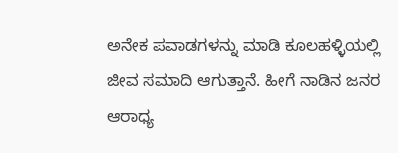ಅನೇಕ ಪವಾಡಗಳನ್ನು ಮಾಡಿ ಕೂಲಹಳ್ಳಿಯಲ್ಲಿ ಜೀವ ಸಮಾದಿ ಆಗುತ್ತಾನೆ. ಹೀಗೆ ನಾಡಿನ ಜನರ ಆರಾಧ್ಯ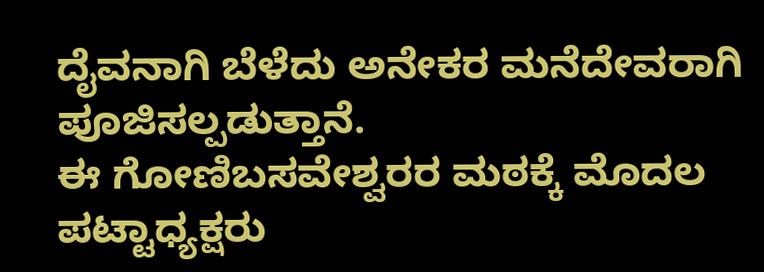ದೈವನಾಗಿ ಬೆಳೆದು ಅನೇಕರ ಮನೆದೇವರಾಗಿ ಪೂಜಿಸಲ್ಪಡುತ್ತಾನೆ.
ಈ ಗೋಣಿಬಸವೇಶ್ವರರ ಮಠಕ್ಕೆ ಮೊದಲ ಪಟ್ಟಾಧ್ಯಕ್ಷರು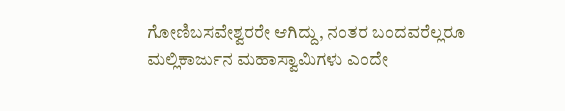ಗೋಣಿಬಸವೇಶ್ವರರೇ ಆಗಿದ್ದು, ನಂತರ ಬಂದವರೆಲ್ಲರೂ ಮಲ್ಲಿಕಾರ್ಜುನ ಮಹಾಸ್ವಾಮಿಗಳು ಎಂದೇ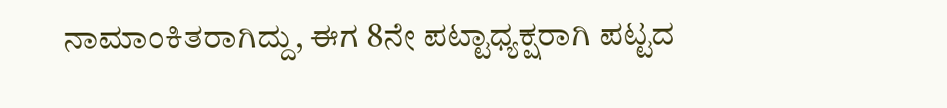ನಾಮಾಂಕಿತರಾಗಿದ್ದು, ಈಗ 8ನೇ ಪಟ್ಟಾಧ್ಯಕ್ಷರಾಗಿ ಪಟ್ಟದ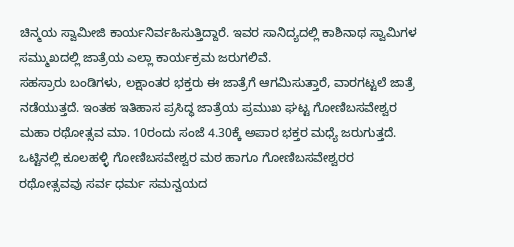ಚಿನ್ಮಯ ಸ್ವಾಮೀಜಿ ಕಾರ್ಯನಿರ್ವಹಿಸುತ್ತಿದ್ದಾರೆ. ಇವರ ಸಾನಿದ್ಯದಲ್ಲಿ ಕಾಶಿನಾಥ ಸ್ವಾಮಿಗಳ ಸಮ್ಮುಖದಲ್ಲಿ ಜಾತ್ರೆಯ ಎಲ್ಲಾ ಕಾರ್ಯಕ್ರಮ ಜರುಗಲಿವೆ.
ಸಹಸ್ರಾರು ಬಂಡಿಗಳು, ಲಕ್ಷಾಂತರ ಭಕ್ತರು ಈ ಜಾತ್ರೆಗೆ ಆಗಮಿಸುತ್ತಾರೆ, ವಾರಗಟ್ಟಲೆ ಜಾತ್ರೆ ನಡೆಯುತ್ತದೆ. ಇಂತಹ ಇತಿಹಾಸ ಪ್ರಸಿದ್ಧ ಜಾತ್ರೆಯ ಪ್ರಮುಖ ಘಟ್ಟ ಗೋಣಿಬಸವೇಶ್ವರ ಮಹಾ ರಥೋತ್ಸವ ಮಾ. 10ರಂದು ಸಂಜೆ 4.30ಕ್ಕೆ ಅಪಾರ ಭಕ್ತರ ಮಧ್ಯೆ ಜರುಗುತ್ತದೆ. ಒಟ್ಟಿನಲ್ಲಿ ಕೂಲಹಳ್ಳಿ ಗೋಣಿಬಸವೇಶ್ವರ ಮಠ ಹಾಗೂ ಗೋಣಿಬಸವೇಶ್ವರರ ರಥೋತ್ಸವವು ಸರ್ವ ಧರ್ಮ ಸಮನ್ವಯದ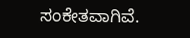ಸಂಕೇತವಾಗಿವೆ.